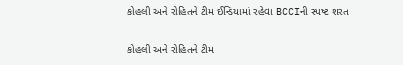કોહલી અને રોહિતને ટીમ ઈન્ડિયામાં રહેવા BCCIની સ્પષ્ટ શરત

કોહલી અને રોહિતને ટીમ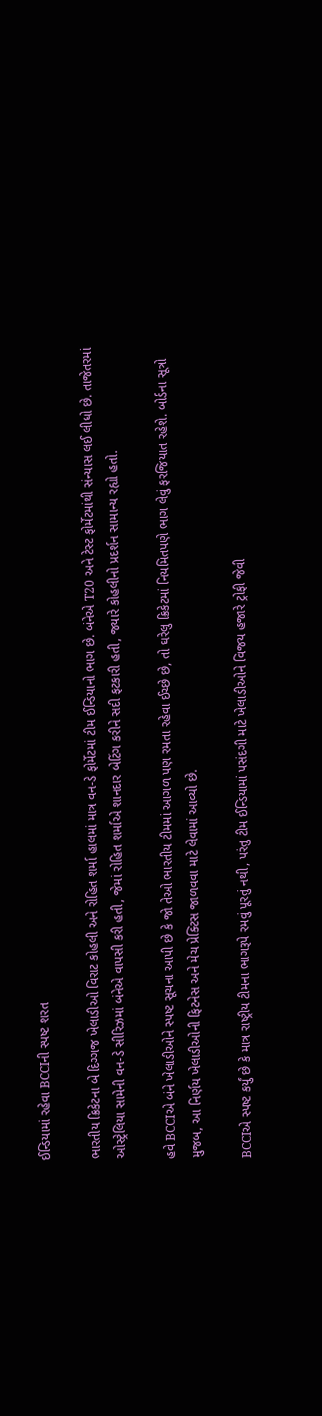ઈન્ડિયામાં રહેવા BCCIની સ્પષ્ટ શરત

ભારતીય ક્રિકેટના બે દિગ્ગજ ખેલાડીઓ વિરાટ કોહલી અને રોહિત શર્મા હાલમાં માત્ર વન-ડે ફોર્મેટમાં ટીમ ઈન્ડિયાનો ભાગ છે. બંનેએ T20 અને ટેસ્ટ ફોર્મેટમાંથી સંન્યાસ લઈ લીધો છે. તાજેતરમાં ઓસ્ટ્રેલિયા સામેની વન-ડે સીરિઝમાં બંનેએ વાપસી કરી હતી, જેમાં રોહિત શર્માએ શાનદાર બેટિંગ કરીને સદી ફટકારી હતી, જ્યારે કોહલીનો પ્રદર્શન સામાન્ય રહ્યો હતો.

હવે BCCIએ બંને ખેલાડીઓને સ્પષ્ટ સૂચના આપી છે કે જો તેઓ ભારતીય ટીમમાં આગળ પણ રમતા રહેવા ઈચ્છે છે, તો ઘરેલુ ક્રિકેટમાં નિયમિતપણે ભાગ લેવું ફરજિયાત રહેશે. બોર્ડના સૂત્રો મુજબ, આ નિર્ણય ખેલાડીઓની ફિટનેસ અને મેચ પ્રેક્ટિસ જાળવવા માટે લેવામાં આવ્યો છે.

BCCIએ સ્પષ્ટ કર્યું છે કે માત્ર રાષ્ટ્રીય ટીમના ભાગરૂપે રમવું પૂરતું નથી, પરંતુ ટીમ ઈન્ડિયામાં પસંદગી માટે ખેલાડીઓને વિજય હજારે ટ્રોફી જેવી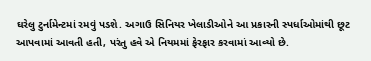ઘરેલુ ટુર્નામેન્ટમાં રમવું પડશે. અગાઉ સિનિયર ખેલાડીઓને આ પ્રકારની સ્પર્ધાઓમાંથી છૂટ આપવામાં આવતી હતી, પરંતુ હવે એ નિયમમાં ફેરફાર કરવામાં આવ્યો છે.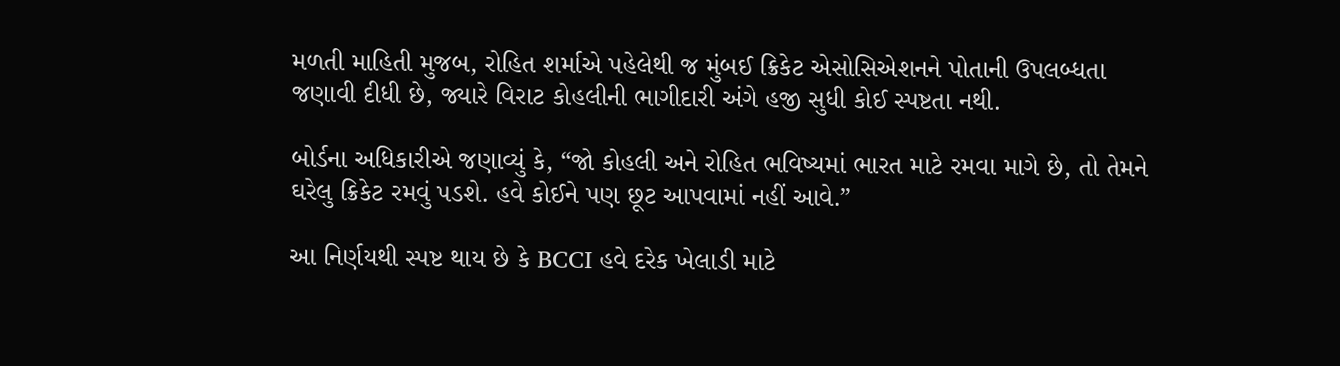મળતી માહિતી મુજબ, રોહિત શર્માએ પહેલેથી જ મુંબઈ ક્રિકેટ એસોસિએશનને પોતાની ઉપલબ્ધતા જણાવી દીધી છે, જ્યારે વિરાટ કોહલીની ભાગીદારી અંગે હજી સુધી કોઈ સ્પષ્ટતા નથી.

બોર્ડના અધિકારીએ જણાવ્યું કે, “જો કોહલી અને રોહિત ભવિષ્યમાં ભારત માટે રમવા માગે છે, તો તેમને ઘરેલુ ક્રિકેટ રમવું પડશે. હવે કોઈને પણ છૂટ આપવામાં નહીં આવે.”

આ નિર્ણયથી સ્પષ્ટ થાય છે કે BCCI હવે દરેક ખેલાડી માટે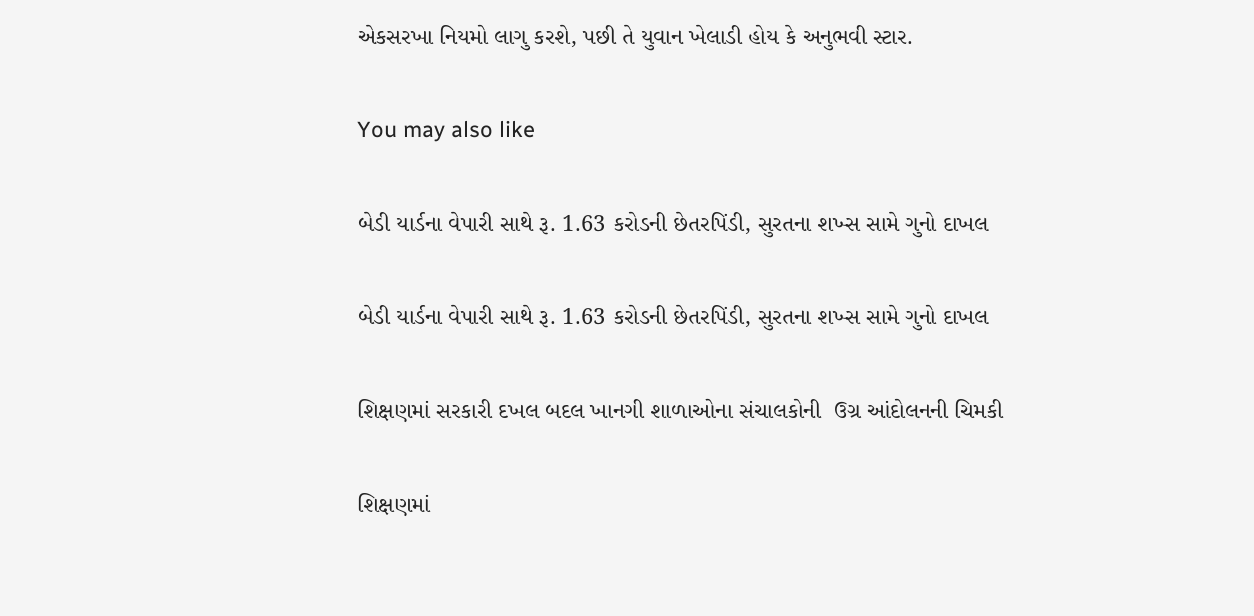એકસરખા નિયમો લાગુ કરશે, પછી તે યુવાન ખેલાડી હોય કે અનુભવી સ્ટાર.

You may also like

બેડી યાર્ડના વેપારી સાથે રૂ. 1.63 કરોડની છેતરપિંડી, સુરતના શખ્સ સામે ગુનો દાખલ

બેડી યાર્ડના વેપારી સાથે રૂ. 1.63 કરોડની છેતરપિંડી, સુરતના શખ્સ સામે ગુનો દાખલ

શિક્ષણમાં સરકારી દખલ બદલ ખાનગી શાળાઓના સંચાલકોની  ઉગ્ર આંદોલનની ચિમકી

શિક્ષણમાં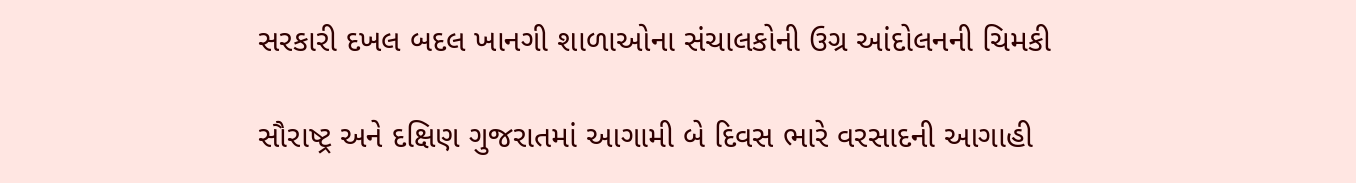સરકારી દખલ બદલ ખાનગી શાળાઓના સંચાલકોની ઉગ્ર આંદોલનની ચિમકી

સૌરાષ્ટ્ર અને દક્ષિણ ગુજરાતમાં આગામી બે દિવસ ભારે વરસાદની આગાહી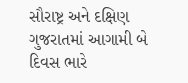સૌરાષ્ટ્ર અને દક્ષિણ ગુજરાતમાં આગામી બે દિવસ ભારે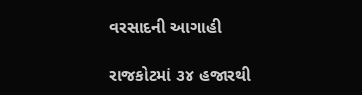વરસાદની આગાહી

રાજકોટમાં ૩૪ હજારથી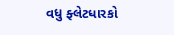વધુ ફ્લેટધારકો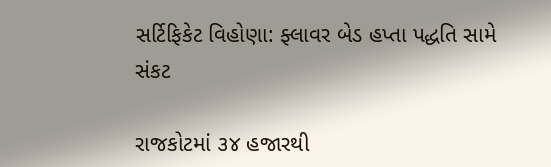સર્ટિફિકેટ વિહોણા: ફ્લાવર બેડ હપ્તા પદ્ધતિ સામે સંકટ

રાજકોટમાં ૩૪ હજારથી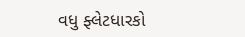વધુ ફ્લેટધારકો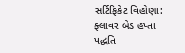સર્ટિફિકેટ વિહોણા: ફ્લાવર બેડ હપ્તા પદ્ધતિ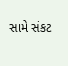સામે સંકટ